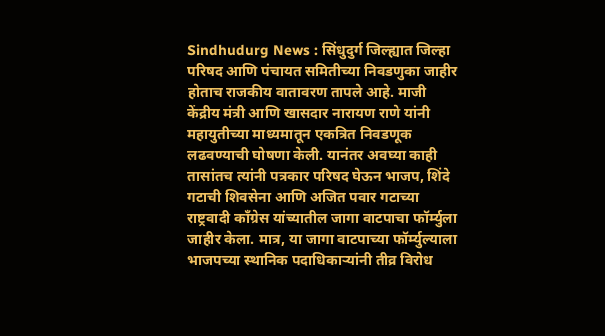Sindhudurg News : सिंधुदुर्ग जिल्ह्यात जिल्हा परिषद आणि पंचायत समितीच्या निवडणुका जाहीर होताच राजकीय वातावरण तापले आहे. माजी केंद्रीय मंत्री आणि खासदार नारायण राणे यांनी महायुतीच्या माध्यमातून एकत्रित निवडणूक लढवण्याची घोषणा केली. यानंतर अवघ्या काही तासांतच त्यांनी पत्रकार परिषद घेऊन भाजप, शिंदे गटाची शिवसेना आणि अजित पवार गटाच्या राष्ट्रवादी काँग्रेस यांच्यातील जागा वाटपाचा फॉर्म्युला जाहीर केला. मात्र, या जागा वाटपाच्या फॉर्म्युल्याला भाजपच्या स्थानिक पदाधिकाऱ्यांनी तीव्र विरोध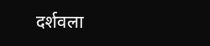दर्शवला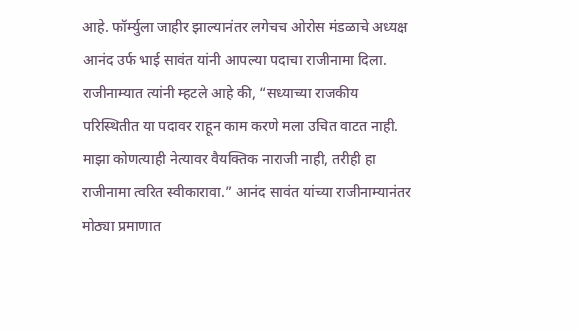आहे. फॉर्म्युला जाहीर झाल्यानंतर लगेचच ओरोस मंडळाचे अध्यक्ष आनंद उर्फ भाई सावंत यांनी आपल्या पदाचा राजीनामा दिला. राजीनाम्यात त्यांनी म्हटले आहे की, “सध्याच्या राजकीय परिस्थितीत या पदावर राहून काम करणे मला उचित वाटत नाही. माझा कोणत्याही नेत्यावर वैयक्तिक नाराजी नाही, तरीही हा राजीनामा त्वरित स्वीकारावा.” आनंद सावंत यांच्या राजीनाम्यानंतर मोठ्या प्रमाणात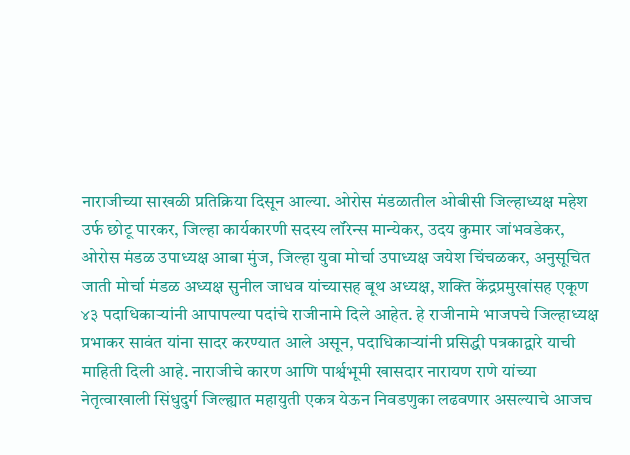नाराजीच्या साखळी प्रतिक्रिया दिसून आल्या. ओरोस मंडळातील ओबीसी जिल्हाध्यक्ष महेश उर्फ छोटू पारकर, जिल्हा कार्यकारणी सदस्य लॉरेन्स मान्येकर, उदय कुमार जांभवडेकर, ओरोस मंडळ उपाध्यक्ष आबा मुंज, जिल्हा युवा मोर्चा उपाध्यक्ष जयेश चिंचळकर, अनुसूचित जाती मोर्चा मंडळ अध्यक्ष सुनील जाधव यांच्यासह बूथ अध्यक्ष, शक्ति केंद्रप्रमुखांसह एकूण ४३ पदाधिकाऱ्यांनी आपापल्या पदांचे राजीनामे दिले आहेत. हे राजीनामे भाजपचे जिल्हाध्यक्ष प्रभाकर सावंत यांना सादर करण्यात आले असून, पदाधिकाऱ्यांनी प्रसिद्धी पत्रकाद्वारे याची माहिती दिली आहे. नाराजीचे कारण आणि पार्श्वभूमी खासदार नारायण राणे यांच्या नेतृत्वाखाली सिंधुदुर्ग जिल्ह्यात महायुती एकत्र येऊन निवडणुका लढवणार असल्याचे आजच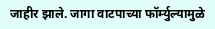जाहीर झाले. जागा वाटपाच्या फॉर्म्युल्यामुळे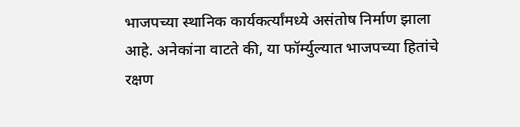भाजपच्या स्थानिक कार्यकर्त्यांमध्ये असंतोष निर्माण झाला आहे. अनेकांना वाटते की, या फॉर्म्युल्यात भाजपच्या हितांचे रक्षण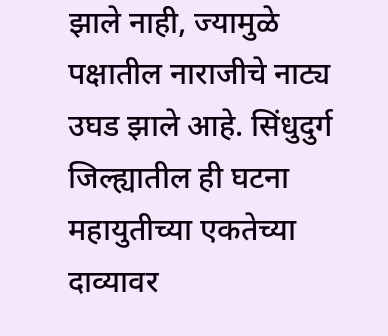झाले नाही, ज्यामुळे पक्षातील नाराजीचे नाट्य उघड झाले आहे. सिंधुदुर्ग जिल्ह्यातील ही घटना महायुतीच्या एकतेच्या दाव्यावर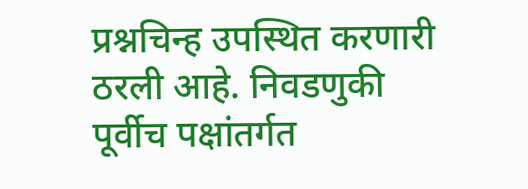प्रश्नचिन्ह उपस्थित करणारी ठरली आहे. निवडणुकी पूर्वीच पक्षांतर्गत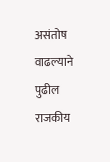असंतोष वाढल्याने पुढील राजकीय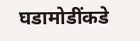घडामोडींकडे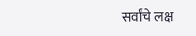सर्वांचे लक्ष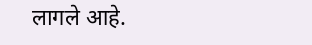लागले आहे.